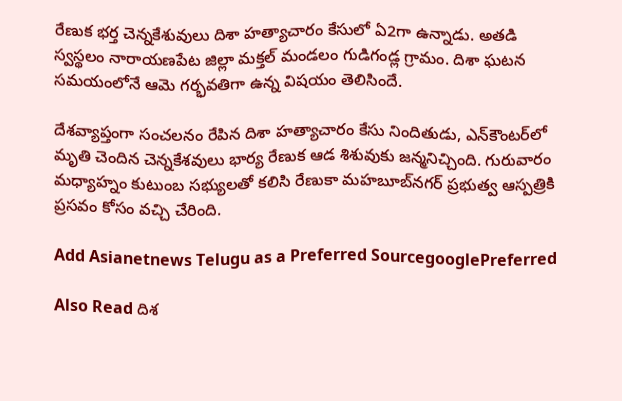రేణుక భర్త చెన్నకేశువులు దిశా హత్యాచారం కేసులో ఏ2గా ఉన్నాడు. అతడి స్వస్థలం నారాయణపేట జిల్లా మక్తల్‌ మండలం గుడిగండ్ల గ్రామం. దిశా ఘటన సమయంలోనే ఆమె గర్భవతిగా ఉన్న విషయం తెలిసిందే.

దేశవ్యాప్తంగా సంచలనం రేపిన దిశా హత్యాచారం కేసు నిందితుడు, ఎన్‌కౌంటర్‌లో మృతి చెందిన చెన్నకేశవులు భార్య రేణుక ఆడ శిశువుకు జన్మనిచ్చింది. గురువారం మధ్యాహ్నం కుటుంబ సభ్యులతో కలిసి రేణుకా మహబూబ్‌నగర్‌ ప్రభుత్వ ఆస్పత్రికి ప్రసవం కోసం వచ్చి చేరింది.

Add Asianetnews Telugu as a Preferred SourcegooglePreferred

Also Read దిశ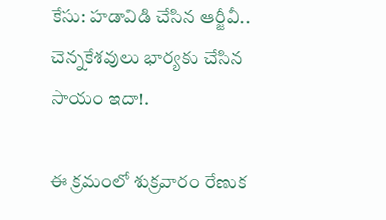కేసు: హడావిడి చేసిన ఆర్జీవీ.. చెన్నకేశవులు భార్యకు చేసిన సాయం ఇదా!.

ఈ క్రమంలో శుక్రవారం రేణుక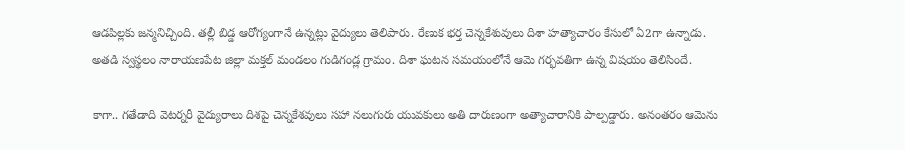ఆడపిల్లకు జన్మనిచ్చింది. తల్లీ బిడ్డ ఆరోగ్యంగానే ఉన్నట్లు వైద్యులు తెలిపారు. రేణుక భర్త చెన్నకేశువులు దిశా హత్యాచారం కేసులో ఏ2గా ఉన్నాడు. అతడి స్వస్థలం నారాయణపేట జిల్లా మక్తల్‌ మండలం గుడిగండ్ల గ్రామం. దిశా ఘటన సమయంలోనే ఆమె గర్భవతిగా ఉన్న విషయం తెలిసిందే.

కాగా.. గతేడాది వెటర్నరీ వైద్యురాలు దిశపై చెన్నకేశవులు సహా నలుగురు యువకులు అతి దారుణంగా అత్యాచారానికి పాల్పడ్డారు. అనంతరం ఆమెను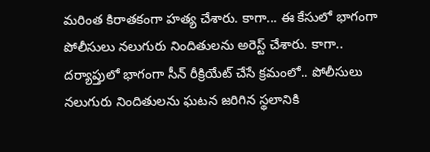మరింత కిరాతకంగా హత్య చేశారు. కాగా... ఈ కేసులో భాగంగా పోలీసులు నలుగురు నిందితులను అరెస్ట్ చేశారు. కాగా.. దర్యాప్తులో భాగంగా సీన్ రీక్రియేట్ చేసే క్రమంలో.. పోలీసులు నలుగురు నిందితులను ఘటన జరిగిన స్థలానికి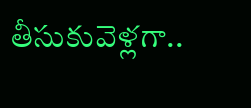తీసుకువెళ్లగా..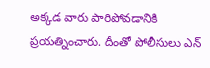అక్కడ వారు పారిపోవడానికి ప్రయత్నించారు. దీంతో పోలీసులు ఎన్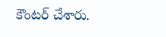కౌంటర్ చేశారు.